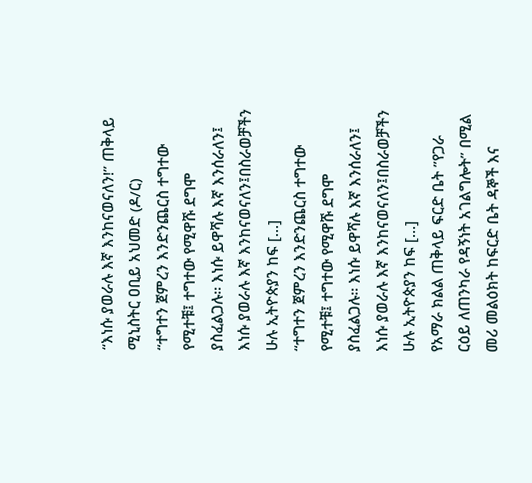“እነሱ ያወራሉ እኛ እንከናወናለን!” ጠቅላይ ሚኒስትር ዐቢይ አህመድ (ዶ/ር)
“ተግተን ጀምረን እንድንጨርስ ተግተው የሚተቹ፤ ተግተው የሚዋሹ ደግሞ ያስፈልጋሉ። እነሱ ይዋሻሉ እኛ እንሰራለን፤ እነሱ ያወራሉ እኛ እንከናወናለን፤በስራወቻችን ሁሉ ኢትዮጵያን ከፍ […]
“ተግተን ጀምረን እንድንጨርስ ተግተው የሚተቹ፤ ተግተው የሚዋሹ ደግሞ ያስፈልጋሉ። እነሱ ይዋሻሉ እኛ እንሰራለን፤ እነሱ ያወራሉ እኛ እንከናወናለን፤በስራወቻችን ሁሉ ኢትዮጵያን ከፍ […]
የአማራ ክልል ጠቅላይ ፍርድ ቤት ”የጋራ ርዕይ ለጠንካራ የዳኝነት አገልግሎት” በሚል መሪ መልዕክት ከፍርድ ቤት ዳኞች እና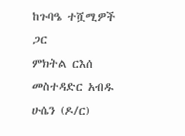ከጉባዔ ተሿሚዎች ጋር
ምክትል ርእሰ መስተዳድር አብዱ ሁሴን (ዶ/ር)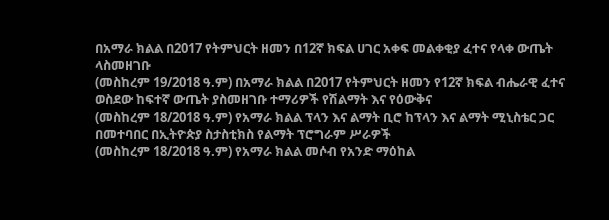በአማራ ክልል በ2017 የትምህርት ዘመን በ12ኛ ክፍል ሀገር አቀፍ መልቀቂያ ፈተና የላቀ ውጤት ላስመዘገቡ
(መስከረም 19/2018 ዓ.ም) በአማራ ክልል በ2017 የትምህርት ዘመን የ12ኛ ክፍል ብሔራዊ ፈተና ወስደው ከፍተኛ ውጤት ያስመዘገቡ ተማሪዎች የሽልማት እና የዕውቅና
(መስከረም 18/2018 ዓ.ም) የአማራ ክልል ፕላን እና ልማት ቢሮ ከፕላን እና ልማት ሚኒስቴር ጋር በመተባበር በኢትዮጵያ ስታስቲክስ የልማት ፕሮግራም ሥራዎች
(መስከረም 18/2018 ዓ.ም) የአማራ ክልል መሶብ የአንድ ማዕከል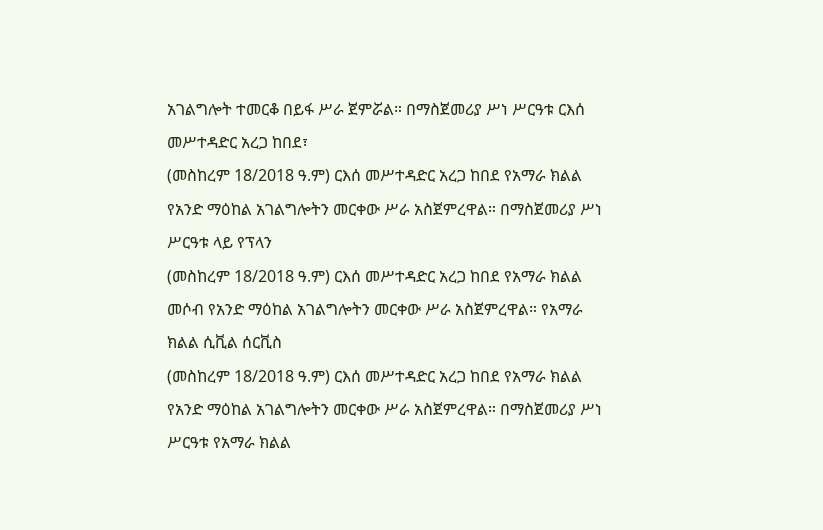አገልግሎት ተመርቆ በይፋ ሥራ ጀምሯል። በማስጀመሪያ ሥነ ሥርዓቱ ርእሰ መሥተዳድር አረጋ ከበደ፣
(መስከረም 18/2018 ዓ.ም) ርእሰ መሥተዳድር አረጋ ከበደ የአማራ ክልል የአንድ ማዕከል አገልግሎትን መርቀው ሥራ አስጀምረዋል። በማስጀመሪያ ሥነ ሥርዓቱ ላይ የፕላን
(መስከረም 18/2018 ዓ.ም) ርእሰ መሥተዳድር አረጋ ከበደ የአማራ ክልል መሶብ የአንድ ማዕከል አገልግሎትን መርቀው ሥራ አስጀምረዋል። የአማራ ክልል ሲቪል ሰርቪስ
(መስከረም 18/2018 ዓ.ም) ርእሰ መሥተዳድር አረጋ ከበደ የአማራ ክልል የአንድ ማዕከል አገልግሎትን መርቀው ሥራ አስጀምረዋል። በማስጀመሪያ ሥነ ሥርዓቱ የአማራ ክልል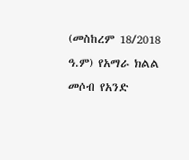(መስከረም 18/2018 ዓ.ም) የአማራ ክልል መሶብ የአንድ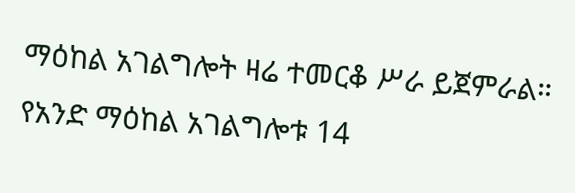ማዕከል አገልግሎት ዛሬ ተመርቆ ሥራ ይጀምራል። የአንድ ማዕከል አገልግሎቱ 14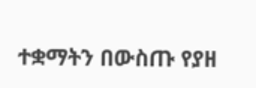ተቋማትን በውስጡ የያዘ